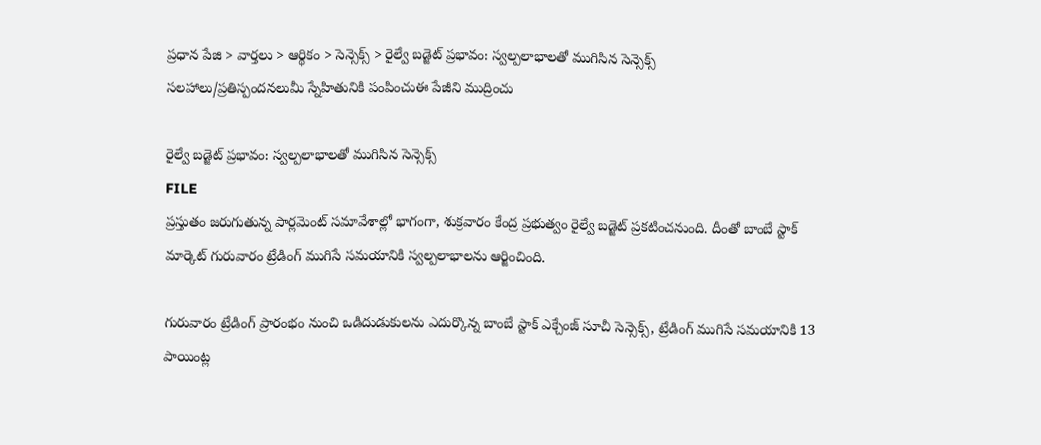ప్రధాన పేజి > వార్తలు > ఆర్థికం > సెన్సెక్స్ > రైల్వే బడ్జెట్ ప్రభావం: స్వల్పలాభాలతో ముగిసిన సెన్సెక్స్
సలహాలు/ప్రతిస్పందనలుమీ స్నేహితునికి పంపించుఈ పేజీని ముద్రించు

రైల్వే బడ్జెట్ ప్రభావం: స్వల్పలాభాలతో ముగిసిన సెన్సెక్స్
FILE
ప్రస్తుతం జరుగుతున్న పార్లమెంట్ సమావేశాల్లో భాగంగా, శుక్రవారం కేంద్ర ప్రభుత్వం రైల్వే బడ్జెట్ ప్రకటించనుంది. దీంతో బాంబే స్టాక్ మార్కెట్ గురువారం ట్రేడింగ్ ముగిసే సమయానికి స్వల్పలాభాలను ఆర్జించింది.

గురువారం ట్రేడింగ్ ప్రారంభం నుంచి ఒడిదుడుకులను ఎదుర్కొన్న బాంబే స్టాక్ ఎక్చేంజ్ సూచీ సెన్సెక్స్, ట్రేడింగ్ ముగిసే సమయానికి 13 పాయింట్ల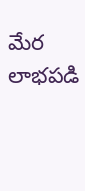మేర లాభపడి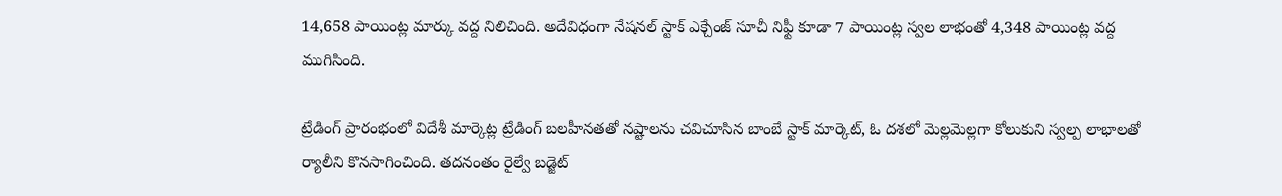14,658 పాయింట్ల మార్కు వద్ద నిలిచింది. అదేవిధంగా నేషనల్ స్టాక్ ఎక్చేంజ్ సూచీ నిఫ్టీ కూడా 7 పాయింట్ల స్వల లాభంతో 4,348 పాయింట్ల వద్ద ముగిసింది.

ట్రేడింగ్ ప్రారంభంలో విదేశీ మార్కెట్ల ట్రేడింగ్ బలహీనతతో నష్టాలను చవిచూసిన బాంబే స్టాక్ మార్కెట్, ఓ దశలో మెల్లమెల్లగా కోలుకుని స్వల్ప లాభాలతో ర్యాలీని కొనసాగించింది. తదనంతం రైల్వే బడ్జెట్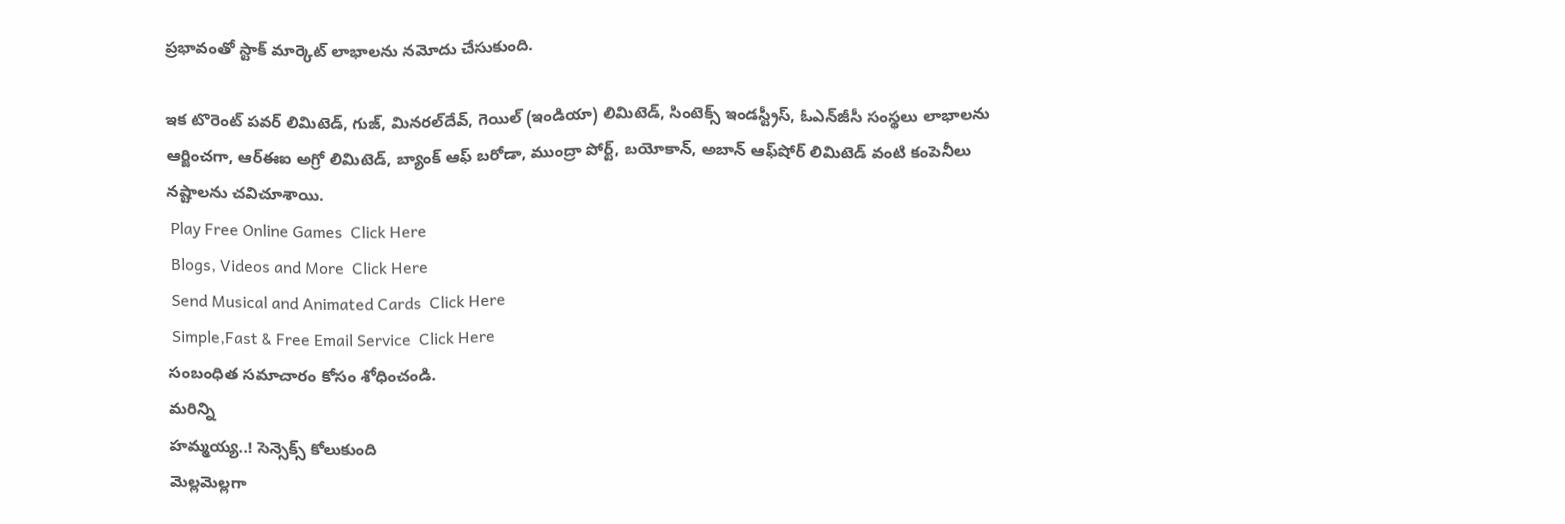ప్రభావంతో స్టాక్ మార్కెట్ లాభాలను నమోదు చేసుకుంది.

ఇక టొరెంట్ పవర్ లిమిటెడ్, గుజ్, మినరల్‌దేవ్, గెయిల్ (ఇండియా) లిమిటెడ్, సింటెక్స్ ఇండస్ట్రీస్, ఓఎన్‌జీసీ సంస్థలు లాభాలను ఆర్జించగా, ఆర్ఈఐ అగ్రో లిమిటెడ్, బ్యాంక్ ఆఫ్ బరోడా, ముంద్రా పోర్ట్, బయోకాన్, అబాన్ ఆఫ్‌షోర్ లిమిటెడ్ వంటి కంపెనీలు నష్టాలను చవిచూశాయి.
 Play Free Online Games  Click Here
 Blogs, Videos and More  Click Here
 Send Musical and Animated Cards  Click Here
 Simple,Fast & Free Email Service  Click Here
సంబంధిత సమాచారం కోసం శోధించండి.
మరిన్ని
హమ్మయ్య..! సెన్సెక్స్ కోలుకుంది
మెల్లమెల్లగా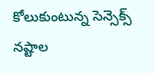కోలుకుంటున్న సెన్సెక్స్
నష్టాల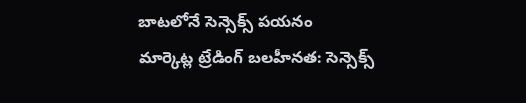బాటలోనే సెన్సెక్స్ పయనం
మార్కెట్ల ట్రేడింగ్ బలహీనత: సెన్సెక్స్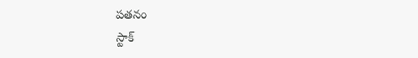పతనం
స్టాక్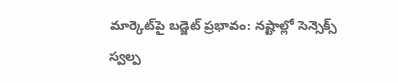మార్కెట్‌పై బడ్జెట్ ప్రభావం: నష్టాల్లో సెన్సెక్స్
స్వల్ప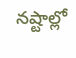నష్టాల్లో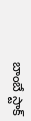బాంబే స్టాక్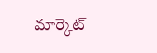మార్కెట్